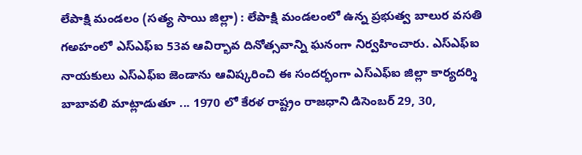లేపాక్షి మండలం (సత్య సాయి జిల్లా) : లేపాక్షి మండలంలో ఉన్న ప్రభుత్వ బాలుర వసతి గఅహంలో ఎస్ఎఫ్ఐ 53వ ఆవిర్భావ దినోత్సవాన్ని ఘనంగా నిర్వహించారు. ఎస్ఎఫ్ఐ నాయకులు ఎస్ఎఫ్ఐ జెండాను ఆవిష్కరించి ఈ సందర్భంగా ఎస్ఎఫ్ఐ జిల్లా కార్యదర్శి బాబావలి మాట్లాడుతూ ... 1970 లో కేరళ రాష్ట్రం రాజధాని డిసెంబర్ 29, 30,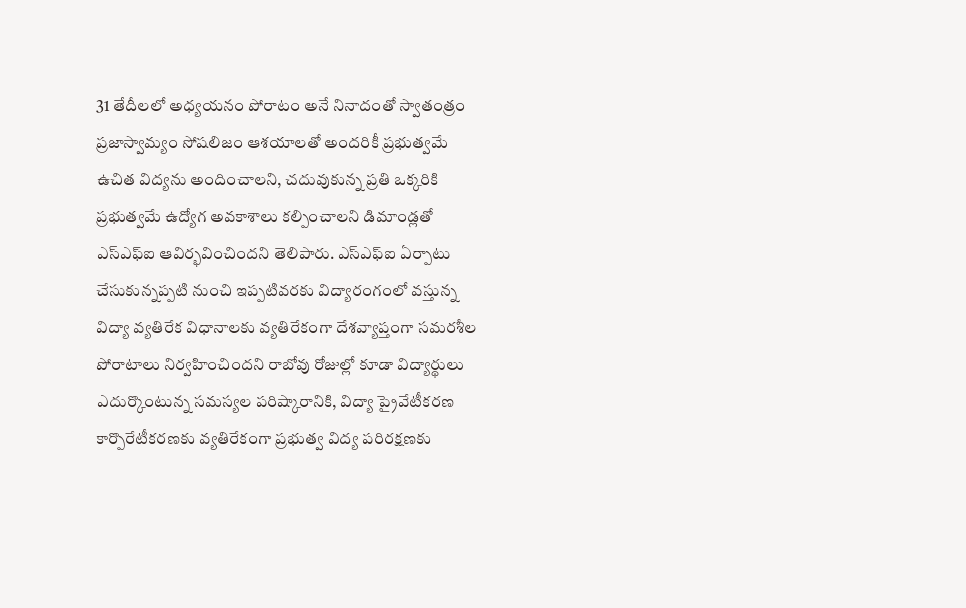31 తేదీలలో అధ్యయనం పోరాటం అనే నినాదంతో స్వాతంత్రం ప్రజాస్వామ్యం సోషలిజం ఆశయాలతో అందరికీ ప్రభుత్వమే ఉచిత విద్యను అందించాలని, చదువుకున్న ప్రతి ఒక్కరికి ప్రభుత్వమే ఉద్యోగ అవకాశాలు కల్పించాలని డిమాండ్లతో ఎస్ఎఫ్ఐ ఆవిర్భవించిందని తెలిపారు. ఎస్ఎఫ్ఐ ఏర్పాటు చేసుకున్నప్పటి నుంచి ఇప్పటివరకు విద్యారంగంలో వస్తున్న విద్యా వ్యతిరేక విధానాలకు వ్యతిరేకంగా దేశవ్యాప్తంగా సమరశీల పోరాటాలు నిర్వహించిందని రాబోవు రోజుల్లో కూడా విద్యార్థులు ఎదుర్కొంటున్న సమస్యల పరిష్కారానికి, విద్యా ప్రైవేటీకరణ కార్పొరేటీకరణకు వ్యతిరేకంగా ప్రభుత్వ విద్య పరిరక్షణకు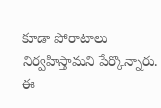కూడా పోరాటాలు నిర్వహిస్తామని పేర్కొన్నారు. ఈ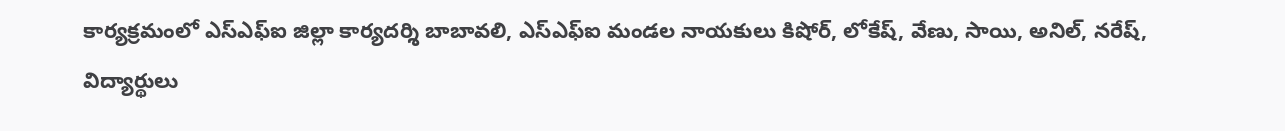కార్యక్రమంలో ఎస్ఎఫ్ఐ జిల్లా కార్యదర్శి బాబావలి, ఎస్ఎఫ్ఐ మండల నాయకులు కిషోర్, లోకేష్, వేణు, సాయి, అనిల్, నరేష్, విద్యార్థులు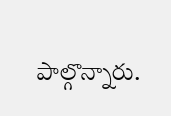పాల్గొన్నారు.